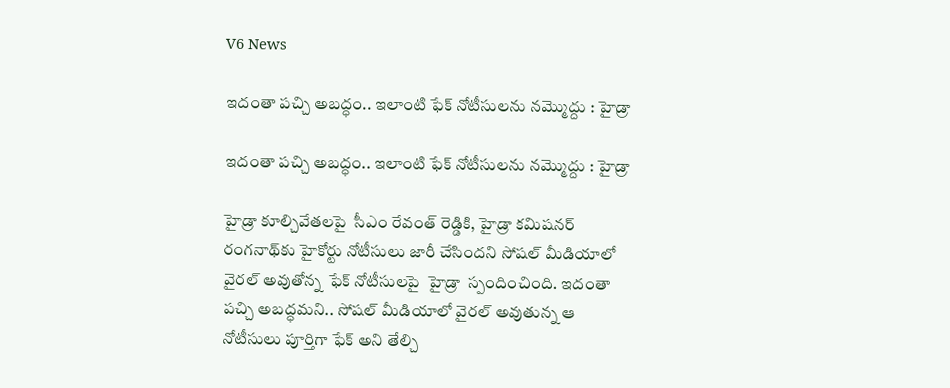V6 News

ఇదంతా పచ్చి అబద్ధం.. ఇలాంటి ఫేక్ నోటీసులను నమ్మొద్దు : హైడ్రా

ఇదంతా పచ్చి అబద్ధం.. ఇలాంటి ఫేక్ నోటీసులను నమ్మొద్దు : హైడ్రా

హైడ్రా కూల్చివేతలపై  సీఎం రేవంత్ రెడ్డికి, హైడ్రా కమిషనర్ రంగనాథ్‌కు హైకోర్టు నోటీసులు జారీ చేసిందని సోషల్ మీడియాలో వైరల్ అవుతోన్న  ఫేక్ నోటీసులపై  హైడ్రా  స్పందించింది. ఇదంతా పచ్చి అబద్ధమని.. సోషల్ మీడియాలో వైరల్ అవుతున్న ఆ నోటీసులు పూర్తిగా ఫేక్ అని తేల్చి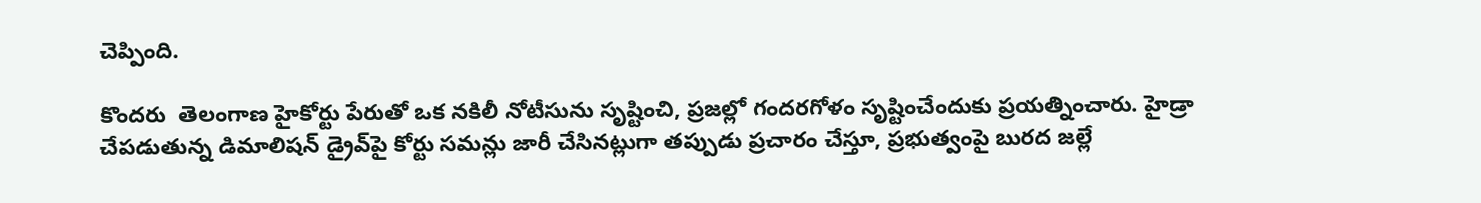చెప్పింది.

కొందరు  తెలంగాణ హైకోర్టు పేరుతో ఒక నకిలీ నోటీసును సృష్టించి, ప్రజల్లో గందరగోళం సృష్టించేందుకు ప్రయత్నించారు. హైడ్రా చేపడుతున్న డిమాలిషన్ డ్రైవ్‌పై కోర్టు సమన్లు జారీ చేసినట్లుగా తప్పుడు ప్రచారం చేస్తూ, ప్రభుత్వంపై బురద జల్లే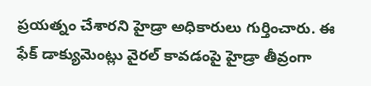ప్రయత్నం చేశారని హైడ్రా అధికారులు గుర్తించారు. ఈ ఫేక్ డాక్యుమెంట్లు వైరల్ కావడంపై హైడ్రా తీవ్రంగా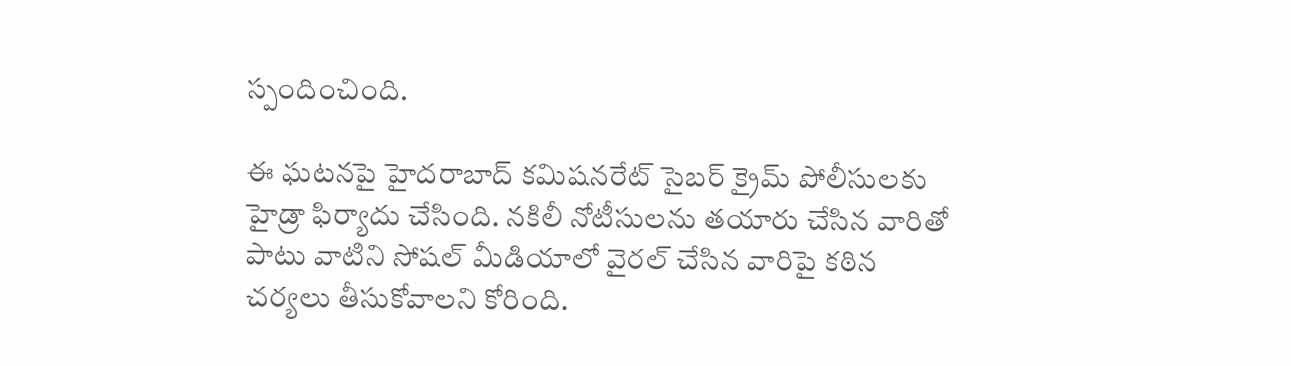స్పందించింది.

ఈ ఘటనపై హైదరాబాద్ కమిషనరేట్ సైబర్ క్రైమ్ పోలీసులకు హైడ్రా ఫిర్యాదు చేసింది. నకిలీ నోటీసులను తయారు చేసిన వారితో పాటు వాటిని సోషల్ మీడియాలో వైరల్ చేసిన వారిపై కఠిన చర్యలు తీసుకోవాలని కోరింది.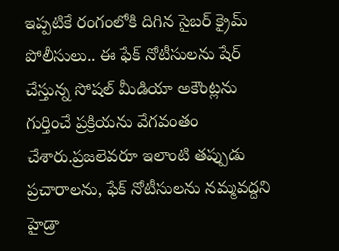ఇప్పటికే రంగంలోకి దిగిన సైబర్ క్రైమ్ పోలీసులు.. ఈ ఫేక్ నోటీసులను షేర్ చేస్తున్న సోషల్ మీడియా అకౌంట్లను గుర్తించే ప్రక్రియను వేగవంతం చేశారు.ప్రజలెవరూ ఇలాంటి తప్పుడు ప్రచారాలను, ఫేక్ నోటీసులను నమ్మవద్దని హైడ్రా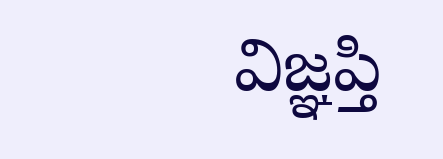విజ్ఞప్తి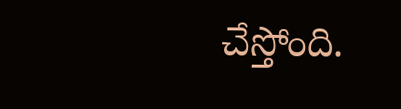చేస్తోంది.